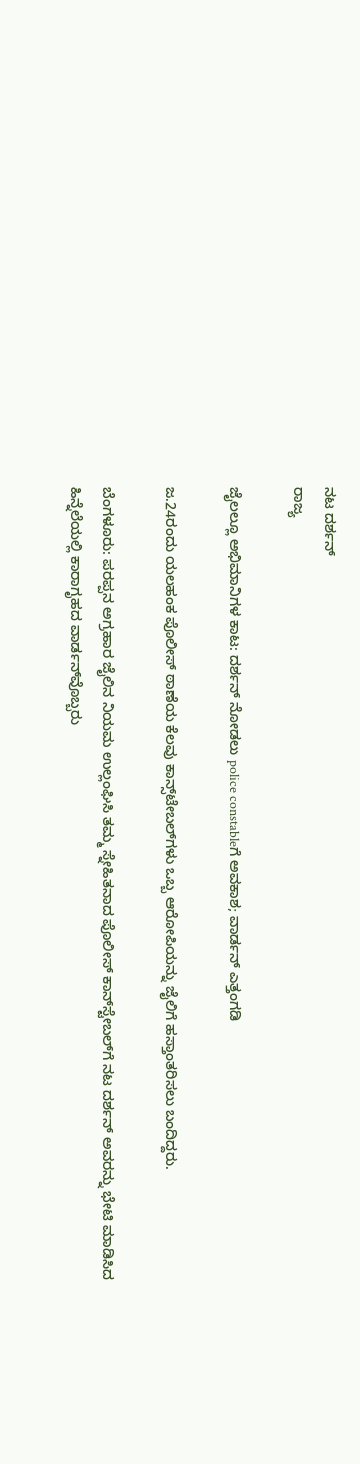ನಟ ದರ್ಶನ್
ರಾಜ್ಯ

ಜೈಲಲ್ಲೂ ಅಭಿಮಾನಿಗಳ ಕಾಟ: ದರ್ಶನ್ ನೋಡಲು police constableಗೆ ಅವಕಾಶ; ವಾರ್ಡನ್ ಎತ್ತಂಗಡಿ

ಜ.24ರಂದು ಯಲಹಂಕ ಪೊಲೀಸ್ ಠಾಣೆಯ ಕೆಲವು ಕಾನ್ಸ್‌ಟೇಬಲ್‌ಗಳು ಒಬ್ಬ ಆರೋಪಿಯನ್ನು ಜೈಲಿಗೆ ಹಸ್ತಾಂತರಿಸಲು ಬಂದಿದ್ದರು.

ಬೆಂಗಳೂರು: ಪರಪ್ಪನ ಅಗ್ರಹಾರ ಜೈಲಿನ ನಿಯಮ ಉಲ್ಲಂಘಿಸಿ ತಮ್ಮ ಸ್ನೇಹಿತನಾದ ಪೊಲೀಸ್‌ ಕಾನ್‌ಸ್ಟೇಬಲ್‌ಗೆ ನಟ ದರ್ಶನ್ ಅವರನ್ನು ಭೇಟಿ ಮಾಡಿಸಿದ ಹಿನ್ನೆಲೆಯಲ್ಲಿ ಕಾರಾಗೃಹದ ವಾರ್ಡನ್‌ವೊಬ್ಬರು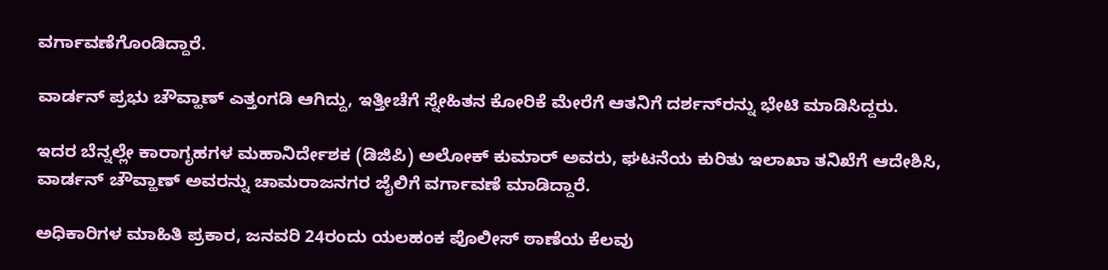ವರ್ಗಾವಣೆಗೊಂಡಿದ್ದಾರೆ.

ವಾರ್ಡನ್ ಪ್ರಭು ಚೌವ್ಹಾಣ್ ಎತ್ತಂಗಡಿ ಆಗಿದ್ದು, ಇತ್ತೀಚೆಗೆ ಸ್ನೇಹಿತನ ಕೋರಿಕೆ ಮೇರೆಗೆ ಆತನಿಗೆ ದರ್ಶನ್‌ರನ್ನು ಭೇಟಿ ಮಾಡಿಸಿದ್ದರು.

ಇದರ ಬೆನ್ನಲ್ಲೇ ಕಾರಾಗೃಹಗಳ ಮಹಾನಿರ್ದೇಶಕ (ಡಿಜಿಪಿ) ಅಲೋಕ್ ಕುಮಾರ್ ಅವರು, ಘಟನೆಯ ಕುರಿತು ಇಲಾಖಾ ತನಿಖೆಗೆ ಆದೇಶಿಸಿ, ವಾರ್ಡನ್ ಚೌವ್ಹಾಣ್ ಅವರನ್ನು ಚಾಮರಾಜನಗರ ಜೈಲಿಗೆ ವರ್ಗಾವಣೆ ಮಾಡಿದ್ದಾರೆ.

ಅಧಿಕಾರಿಗಳ ಮಾಹಿತಿ ಪ್ರಕಾರ, ಜನವರಿ 24ರಂದು ಯಲಹಂಕ ಪೊಲೀಸ್ ಠಾಣೆಯ ಕೆಲವು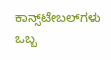ಕಾನ್ಸ್‌ಟೇಬಲ್‌ಗಳು ಒಬ್ಬ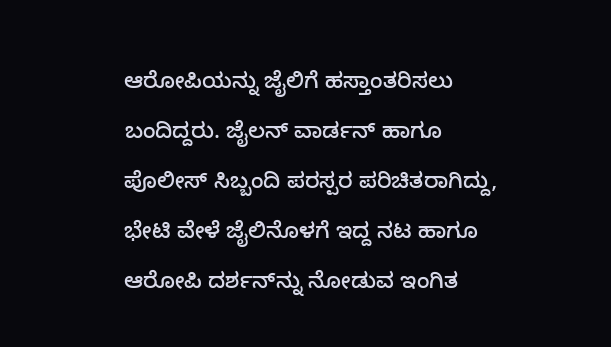ಆರೋಪಿಯನ್ನು ಜೈಲಿಗೆ ಹಸ್ತಾಂತರಿಸಲು ಬಂದಿದ್ದರು. ಜೈಲನ್ ವಾರ್ಡನ್ ಹಾಗೂ ಪೊಲೀಸ್ ಸಿಬ್ಬಂದಿ ಪರಸ್ಪರ ಪರಿಚಿತರಾಗಿದ್ದು, ಭೇಟಿ ವೇಳೆ ಜೈಲಿನೊಳಗೆ ಇದ್ದ ನಟ ಹಾಗೂ ಆರೋಪಿ ದರ್ಶನ್‌ನ್ನು ನೋಡುವ ಇಂಗಿತ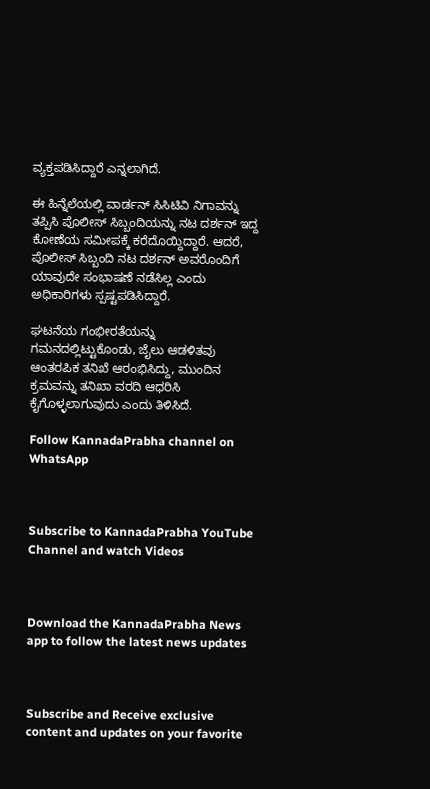ವ್ಯಕ್ತಪಡಿಸಿದ್ದಾರೆ ಎನ್ನಲಾಗಿದೆ.

ಈ ಹಿನ್ನೆಲೆಯಲ್ಲಿ ವಾರ್ಡನ್ ಸಿಸಿಟಿವಿ ನಿಗಾವನ್ನು ತಪ್ಪಿಸಿ ಪೊಲೀಸ್ ಸಿಬ್ಬಂದಿಯನ್ನು ನಟ ದರ್ಶನ್ ಇದ್ದ ಕೋಣೆಯ ಸಮೀಪಕ್ಕೆ ಕರೆದೊಯ್ದಿದ್ದಾರೆ. ಆದರೆ, ಪೊಲೀಸ್ ಸಿಬ್ಬಂದಿ ನಟ ದರ್ಶನ್ ಅವರೊಂದಿಗೆ ಯಾವುದೇ ಸಂಭಾಷಣೆ ನಡೆಸಿಲ್ಲ ಎಂದು ಅಧಿಕಾರಿಗಳು ಸ್ಪಷ್ಟಪಡಿಸಿದ್ದಾರೆ.

ಘಟನೆಯ ಗಂಭೀರತೆಯನ್ನು ಗಮನದಲ್ಲಿಟ್ಟುಕೊಂಡು, ಜೈಲು ಆಡಳಿತವು ಆಂತರಪಿಕ ತನಿಖೆ ಆರಂಭಿಸಿದ್ದು, ಮುಂದಿನ ಕ್ರಮವನ್ನು ತನಿಖಾ ವರದಿ ಆಧರಿಸಿ ಕೈಗೊಳ್ಳಲಾಗುವುದು ಎಂದು ತಿಳಿಸಿದೆ.

Follow KannadaPrabha channel on WhatsApp



Subscribe to KannadaPrabha YouTube Channel and watch Videos



Download the KannadaPrabha News app to follow the latest news updates



Subscribe and Receive exclusive content and updates on your favorite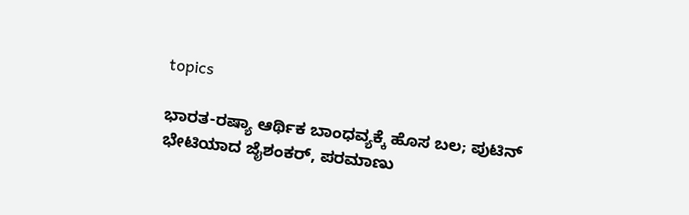topics

ಭಾರತ-ರಷ್ಯಾ ಆರ್ಥಿಕ ಬಾಂಧವ್ಯಕ್ಕೆ ಹೊಸ ಬಲ; ಪುಟಿನ್ ಭೇಟಿಯಾದ ಜೈಶಂಕರ್, ಪರಮಾಣು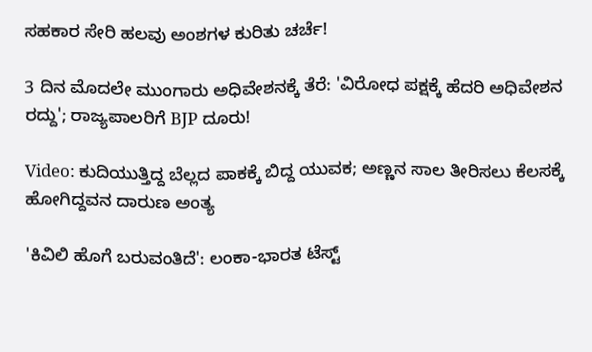ಸಹಕಾರ ಸೇರಿ ಹಲವು ಅಂಶಗಳ ಕುರಿತು ಚರ್ಚೆ!

3 ದಿನ ಮೊದಲೇ ಮುಂಗಾರು ಅಧಿವೇಶನಕ್ಕೆ ತೆರೆ: 'ವಿರೋಧ ಪಕ್ಷಕ್ಕೆ ಹೆದರಿ ಅಧಿವೇಶನ ರದ್ದು'; ರಾಜ್ಯಪಾಲರಿಗೆ BJP ದೂರು!

Video: ಕುದಿಯುತ್ತಿದ್ದ ಬೆಲ್ಲದ ಪಾಕಕ್ಕೆ ಬಿದ್ದ ಯುವಕ; ಅಣ್ಣನ ಸಾಲ ತೀರಿಸಲು ಕೆಲಸಕ್ಕೆ ಹೋಗಿದ್ದವನ ದಾರುಣ ಅಂತ್ಯ

'ಕಿವಿಲಿ ಹೊಗೆ ಬರುವಂತಿದೆ': ಲಂಕಾ-ಭಾರತ ಟೆಸ್ಟ್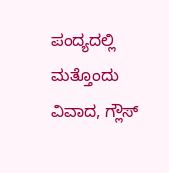ಪಂದ್ಯದಲ್ಲಿ ಮತ್ತೊಂದು ವಿವಾದ, ಗ್ಲೌಸ್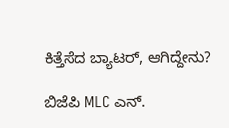ಕಿತ್ತೆಸೆದ ಬ್ಯಾಟರ್, ಆಗಿದ್ದೇನು?

ಬಿಜೆಪಿ MLC ಎನ್.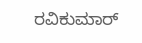ರವಿಕುಮಾರ್‌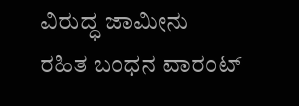ವಿರುದ್ಧ ಜಾಮೀನು ರಹಿತ ಬಂಧನ ವಾರಂಟ್